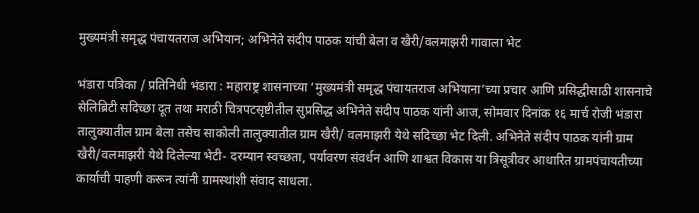मुख्यमंत्री समृद्ध पंचायतराज अभियान; अभिनेते संदीप पाठक यांची बेला व खैरी/वलमाझरी गावाला भेट

भंडारा पत्रिका / प्रतिनिधी भंडारा : महाराष्ट्र शासनाच्या ‘मुख्यमंत्री समृद्ध पंचायतराज अभियाना’च्या प्रचार आणि प्रसिद्धीसाठी शासनाचे सेलिब्रिटी सदिच्छा दूत तथा मराठी चित्रपटसृष्टीतील सुप्रसिद्ध अभिनेते संदीप पाठक यांनी आज, सोमवार दिनांक १६ मार्च रोजी भंडारा तालुक्यातील ग्राम बेला तसेच साकोली तालुक्यातील ग्राम खैरी/ वलमाझरी येथे सदिच्छा भेट दिली. अभिनेते संदीप पाठक यांनी ग्राम खैरी/वलमाझरी येथे दिलेल्या भेटी- दरम्यान स्वच्छता, पर्यावरण संवर्धन आणि शाश्वत विकास या त्रिसूत्रीवर आधारित ग्रामपंचायतीच्या कार्याची पाहणी करून त्यांनी ग्रामस्थांशी संवाद साधला.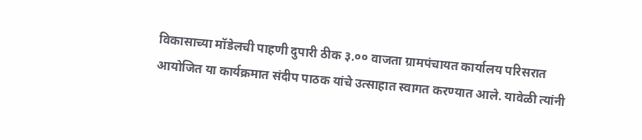विकासाच्या मॉडेलची पाहणी दुपारी ठीक ३.०० वाजता ग्रामपंचायत कार्यालय परिसरात आयोजित या कार्यक्रमात संदीप पाठक यांचे उत्साहात स्वागत करण्यात आले. यावेळी त्यांनी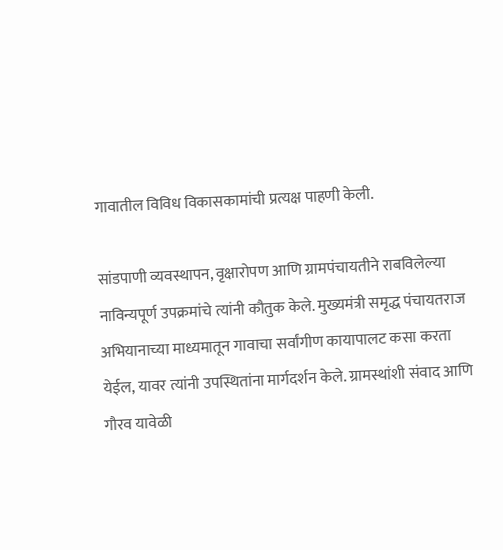गावातील विविध विकासकामांची प्रत्यक्ष पाहणी केली.

सांडपाणी व्यवस्थापन, वृक्षारोपण आणि ग्रामपंचायतीने राबविलेल्या नाविन्यपूर्ण उपक्रमांचे त्यांनी कौतुक केले. मुख्यमंत्री समृद्ध पंचायतराज अभियानाच्या माध्यमातून गावाचा सर्वांगीण कायापालट कसा करता येईल, यावर त्यांनी उपस्थितांना मार्गदर्शन केले. ग्रामस्थांशी संवाद आणि गौरव यावेळी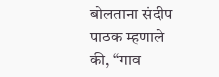बोलताना संदीप पाठक म्हणाले की, “गाव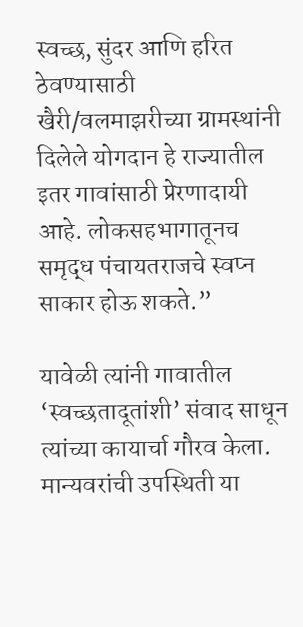स्वच्छ, सुंदर आणि हरित ठेवण्यासाठी खैरी/वलमाझरीच्या ग्रामस्थांनी दिलेले योगदान हे राज्यातील इतर गावांसाठी प्रेरणादायी आहे. लोकसहभागातूनच समृद्ध पंचायतराजचे स्वप्न साकार होऊ शकते.”

यावेळी त्यांनी गावातील ‘स्वच्छतादूतांशी’ संवाद साधून त्यांच्या कायार्चा गौरव केला. मान्यवरांची उपस्थिती या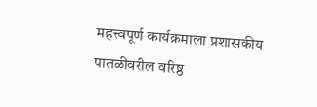महत्त्वपूर्ण कार्यक्रमाला प्रशासकीय पातळीवरील वरिष्ठ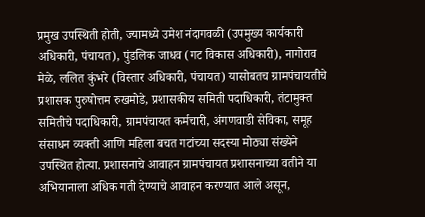प्रमुख उपस्थिती होती, ज्यामध्ये उमेश नंदागवळी (उपमुख्य कार्यकारी अधिकारी, पंचायत), पुंडलिक जाधव (गट विकास अधिकारी), नागोराव मेळे, ललित कुंभरे (विस्तार अधिकारी, पंचायत) यासोबतच ग्रामपंचायतीचे प्रशासक पुरुषोत्तम रुखमोडे, प्रशासकीय समिती पदाधिकारी, तंटामुक्त समितीचे पदाधिकारी, ग्रामपंचायत कर्मचारी, अंगणवाडी सेविका, समूह संसाधन व्यक्ती आणि महिला बचत गटांच्या सदस्या मोठ्या संख्येने उपस्थित होत्या. प्रशासनाचे आवाहन ग्रामपंचायत प्रशासनाच्या वतीने या अभियानाला अधिक गती देण्याचे आवाहन करण्यात आले असून,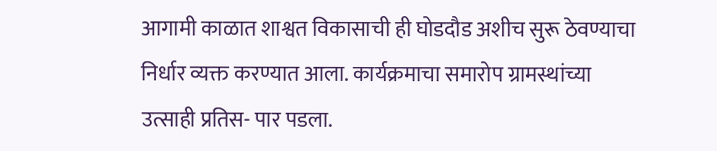आगामी काळात शाश्वत विकासाची ही घोडदौड अशीच सुरू ठेवण्याचा निर्धार व्यक्त करण्यात आला. कार्यक्रमाचा समारोप ग्रामस्थांच्या उत्साही प्रतिस- पार पडला.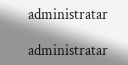administratar

administratar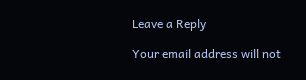Leave a Reply

Your email address will not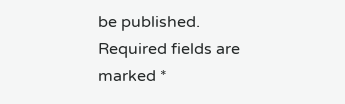be published. Required fields are marked *